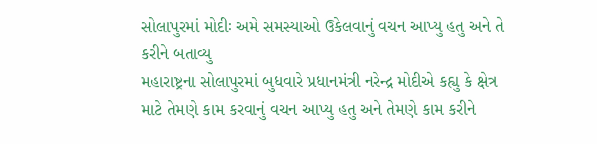સોલાપુરમાં મોદીઃ અમે સમસ્યાઓ ઉકેલવાનું વચન આપ્યુ હતુ અને તે કરીને બતાવ્યુ
મહારાષ્ટ્રના સોલાપુરમાં બુધવારે પ્રધાનમંત્રી નરેન્દ્ર મોદીએ કહ્યુ કે ક્ષેત્ર માટે તેમણે કામ કરવાનું વચન આપ્યુ હતુ અને તેમણે કામ કરીને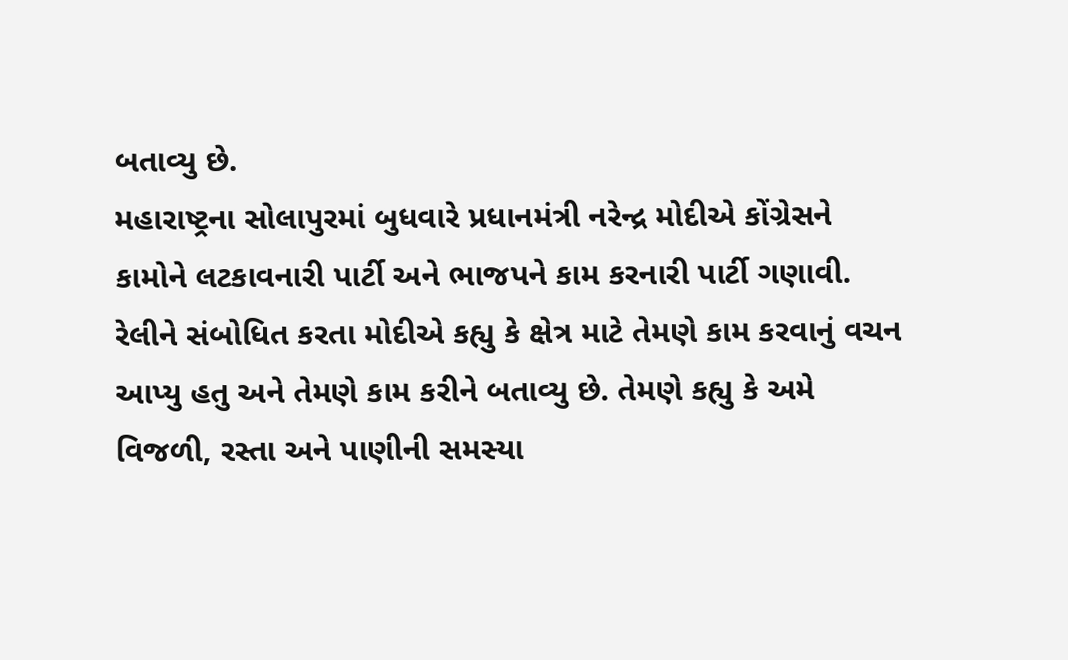બતાવ્યુ છે.
મહારાષ્ટ્રના સોલાપુરમાં બુધવારે પ્રધાનમંત્રી નરેન્દ્ર મોદીએ કોંગ્રેસને કામોને લટકાવનારી પાર્ટી અને ભાજપને કામ કરનારી પાર્ટી ગણાવી. રેલીને સંબોધિત કરતા મોદીએ કહ્યુ કે ક્ષેત્ર માટે તેમણે કામ કરવાનું વચન આપ્યુ હતુ અને તેમણે કામ કરીને બતાવ્યુ છે. તેમણે કહ્યુ કે અમે વિજળી, રસ્તા અને પાણીની સમસ્યા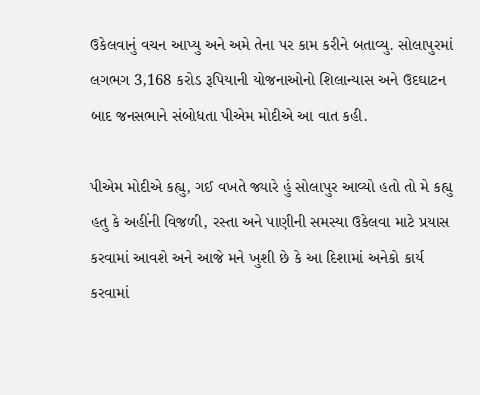ઉકેલવાનું વચન આપ્યુ અને અમે તેના પર કામ કરીને બતાવ્યુ. સોલાપુરમાં લગભગ 3,168 કરોડ રૂપિયાની યોજનાઓનો શિલાન્યાસ અને ઉદઘાટન બાદ જનસભાને સંબોધતા પીએમ મોદીએ આ વાત કહી.

પીએમ મોદીએ કહ્યુ, ગઈ વખતે જ્યારે હું સોલાપુર આવ્યો હતો તો મે કહ્યુ હતુ કે અહીંની વિજળી, રસ્તા અને પાણીની સમસ્યા ઉકેલવા માટે પ્રયાસ કરવામાં આવશે અને આજે મને ખુશી છે કે આ દિશામાં અનેકો કાર્ય કરવામાં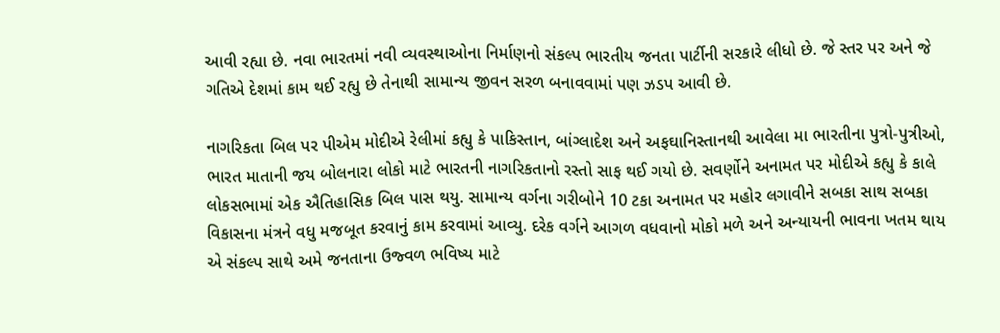આવી રહ્યા છે. નવા ભારતમાં નવી વ્યવસ્થાઓના નિર્માણનો સંકલ્પ ભારતીય જનતા પાર્ટીની સરકારે લીધો છે. જે સ્તર પર અને જે ગતિએ દેશમાં કામ થઈ રહ્યુ છે તેનાથી સામાન્ય જીવન સરળ બનાવવામાં પણ ઝડપ આવી છે.

નાગરિકતા બિલ પર પીએમ મોદીએ રેલીમાં કહ્યુ કે પાકિસ્તાન, બાંગ્લાદેશ અને અફઘાનિસ્તાનથી આવેલા મા ભારતીના પુત્રો-પુત્રીઓ, ભારત માતાની જય બોલનારા લોકો માટે ભારતની નાગરિકતાનો રસ્તો સાફ થઈ ગયો છે. સવર્ણોને અનામત પર મોદીએ કહ્યુ કે કાલે લોકસભામાં એક ઐતિહાસિક બિલ પાસ થયુ. સામાન્ય વર્ગના ગરીબોને 10 ટકા અનામત પર મહોર લગાવીને સબકા સાથ સબકા વિકાસના મંત્રને વધુ મજબૂત કરવાનું કામ કરવામાં આવ્યુ. દરેક વર્ગને આગળ વધવાનો મોકો મળે અને અન્યાયની ભાવના ખતમ થાય એ સંકલ્પ સાથે અમે જનતાના ઉજ્વળ ભવિષ્ય માટે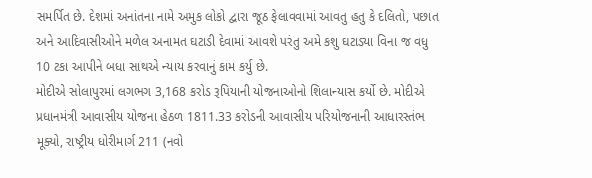સમર્પિત છે. દેશમાં અનાંતના નામે અમુક લોકો દ્વારા જૂઠ ફેલાવવામાં આવતુ હતુ કે દલિતો, પછાત અને આદિવાસીઓને મળેલ અનામત ઘટાડી દેવામાં આવશે પરંતુ અમે કશુ ઘટાડ્યા વિના જ વધુ 10 ટકા આપીને બધા સાથએ ન્યાય કરવાનું કામ કર્યુ છે.
મોદીએ સોલાપુરમાં લગભગ 3,168 કરોડ રૂપિયાની યોજનાઓનો શિલાન્યાસ કર્યો છે. મોદીએ પ્રધાનમંત્રી આવાસીય યોજના હેઠળ 1811.33 કરોડની આવાસીય પરિયોજનાની આધારસ્તંભ મૂક્યો, રાષ્ટ્રીય ધોરીમાર્ગ 211 (નવો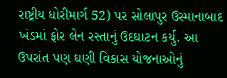રાષ્ટ્રીય ધોરીમાર્ગ 52) પર સોલાપુર ઉસ્માનાબાદ ખંડમાં ફોર લેન રસ્તાનું ઉદઘાટન કર્યુ. આ ઉપરાંત પણ ઘણી વિકાસ યોજનાઓનું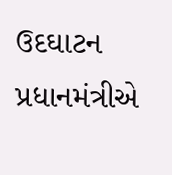ઉદઘાટન પ્રધાનમંત્રીએ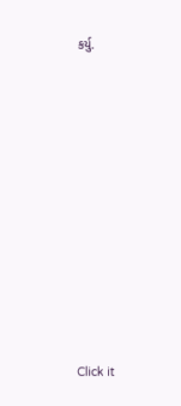કર્યુ.












Click it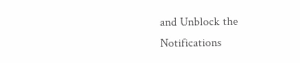and Unblock the Notifications